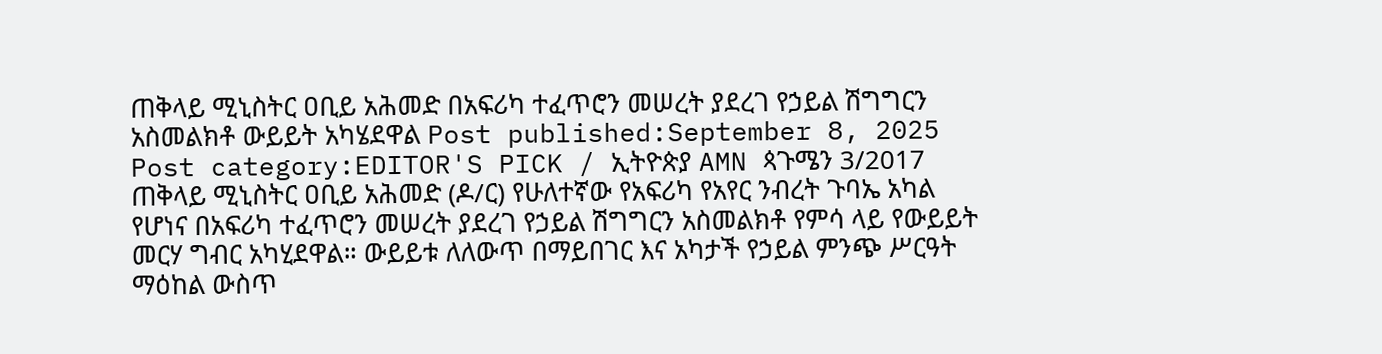ጠቅላይ ሚኒስትር ዐቢይ አሕመድ በአፍሪካ ተፈጥሮን መሠረት ያደረገ የኃይል ሽግግርን አስመልክቶ ውይይት አካሄደዋል Post published:September 8, 2025 Post category:EDITOR'S PICK / ኢትዮጵያ AMN ጳጉሜን 3/2017 ጠቅላይ ሚኒስትር ዐቢይ አሕመድ (ዶ/ር) የሁለተኛው የአፍሪካ የአየር ንብረት ጉባኤ አካል የሆነና በአፍሪካ ተፈጥሮን መሠረት ያደረገ የኃይል ሽግግርን አስመልክቶ የምሳ ላይ የውይይት መርሃ ግብር አካሂደዋል። ውይይቱ ለለውጥ በማይበገር እና አካታች የኃይል ምንጭ ሥርዓት ማዕከል ውስጥ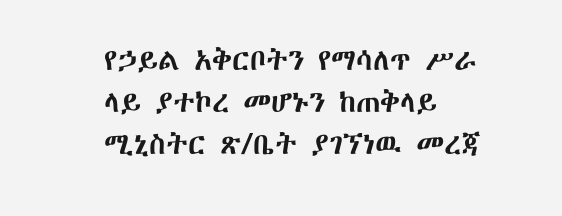የኃይል አቅርቦትን የማሳለጥ ሥራ ላይ ያተኮረ መሆኑን ከጠቅላይ ሚኒስትር ጽ/ቤት ያገኘነዉ መረጃ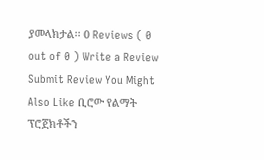ያመላክታል፡፡ 0 Reviews ( 0 out of 0 ) Write a Review Submit Review You Might Also Like ቢሮው የልማት ፕሮጀክቶችን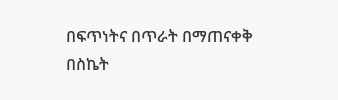በፍጥነትና በጥራት በማጠናቀቅ በስኬት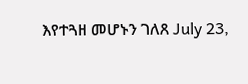እየተጓዘ መሆኑን ገለጸ July 23,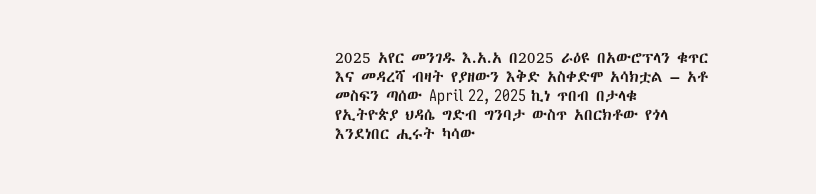2025 አየር መንገዱ እ.አ.አ በ2025 ራዕዩ በአውሮፕላን ቁጥር እና መዳረሻ ብዛት የያዘውን እቅድ አስቀድሞ አሳክቷል – አቶ መስፍን ጣሰው April 22, 2025 ኪነ ጥበብ በታላቁ የኢትዮጵያ ህዳሴ ግድብ ግንባታ ውስጥ አበርክቶው የጎላ እንደነበር ሒሩት ካሳው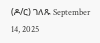(ዶ/ር) ገለጹ September 14, 2025